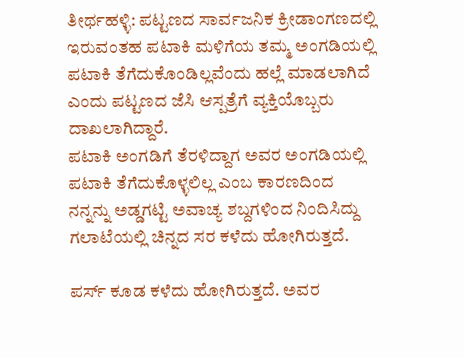ತೀರ್ಥಹಳ್ಳಿ: ಪಟ್ಟಣದ ಸಾರ್ವಜನಿಕ ಕ್ರೀಡಾಂಗಣದಲ್ಲಿ ಇರುವಂತಹ ಪಟಾಕಿ ಮಳಿಗೆಯ ತಮ್ಮ ಅಂಗಡಿಯಲ್ಲಿ ಪಟಾಕಿ ತೆಗೆದುಕೊಂಡಿಲ್ಲವೆಂದು ಹಲ್ಲೆ ಮಾಡಲಾಗಿದೆ ಎಂದು ಪಟ್ಟಣದ ಜೆಸಿ ಆಸ್ಪತ್ರೆಗೆ ವ್ಯಕ್ತಿಯೊಬ್ಬರು ದಾಖಲಾಗಿದ್ದಾರೆ.
ಪಟಾಕಿ ಅಂಗಡಿಗೆ ತೆರಳಿದ್ದಾಗ ಅವರ ಅಂಗಡಿಯಲ್ಲಿ ಪಟಾಕಿ ತೆಗೆದುಕೊಳ್ಳಲಿಲ್ಲ ಎಂಬ ಕಾರಣದಿಂದ ನನ್ನನ್ನು ಅಡ್ಡಗಟ್ಟಿ ಅವಾಚ್ಯ ಶಬ್ದಗಳಿಂದ ನಿಂದಿಸಿದ್ದು ಗಲಾಟೆಯಲ್ಲಿ ಚಿನ್ನದ ಸರ ಕಳೆದು ಹೋಗಿರುತ್ತದೆ.

ಪರ್ಸ್ ಕೂಡ ಕಳೆದು ಹೋಗಿರುತ್ತದೆ. ಅವರ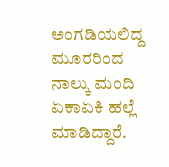ಅಂಗಡಿಯಲಿದ್ದ ಮೂರರಿಂದ ನಾಲ್ಕು ಮಂದಿ ಏಕಾಏಕಿ ಹಲ್ಲೆ ಮಾಡಿದ್ದಾರೆ.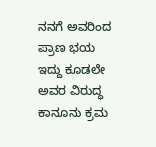ನನಗೆ ಅವರಿಂದ ಪ್ರಾಣ ಭಯ ಇದ್ದು ಕೂಡಲೇ ಅವರ ವಿರುದ್ಧ ಕಾನೂನು ಕ್ರಮ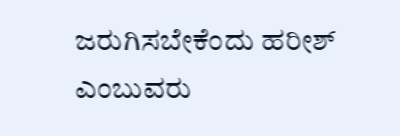ಜರುಗಿಸಬೇಕೆಂದು ಹರೀಶ್ ಎಂಬುವರು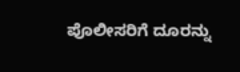ಪೊಲೀಸರಿಗೆ ದೂರನ್ನು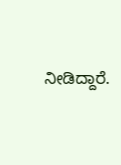ನೀಡಿದ್ದಾರೆ.